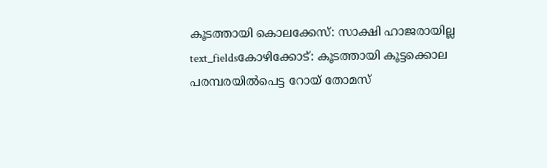കൂടത്തായി കൊലക്കേസ്: സാക്ഷി ഹാജരായില്ല
text_fieldsകോഴിക്കോട്: കൂടത്തായി കൂട്ടക്കൊല പരമ്പരയിൽപെട്ട റോയ് തോമസ്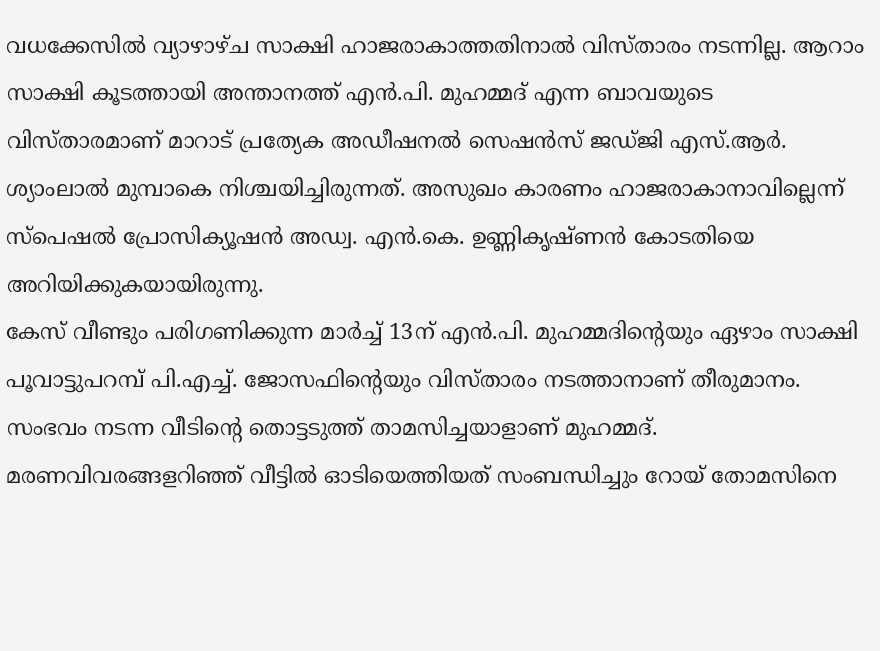വധക്കേസിൽ വ്യാഴാഴ്ച സാക്ഷി ഹാജരാകാത്തതിനാൽ വിസ്താരം നടന്നില്ല. ആറാം സാക്ഷി കൂടത്തായി അന്താനത്ത് എൻ.പി. മുഹമ്മദ് എന്ന ബാവയുടെ വിസ്താരമാണ് മാറാട് പ്രത്യേക അഡീഷനൽ സെഷൻസ് ജഡ്ജി എസ്.ആർ. ശ്യാംലാൽ മുമ്പാകെ നിശ്ചയിച്ചിരുന്നത്. അസുഖം കാരണം ഹാജരാകാനാവില്ലെന്ന് സ്പെഷൽ പ്രോസിക്യൂഷൻ അഡ്വ. എൻ.കെ. ഉണ്ണികൃഷ്ണൻ കോടതിയെ അറിയിക്കുകയായിരുന്നു.
കേസ് വീണ്ടും പരിഗണിക്കുന്ന മാർച്ച് 13ന് എൻ.പി. മുഹമ്മദിന്റെയും ഏഴാം സാക്ഷി പൂവാട്ടുപറമ്പ് പി.എച്ച്. ജോസഫിന്റെയും വിസ്താരം നടത്താനാണ് തീരുമാനം. സംഭവം നടന്ന വീടിന്റെ തൊട്ടടുത്ത് താമസിച്ചയാളാണ് മുഹമ്മദ്. മരണവിവരങ്ങളറിഞ്ഞ് വീട്ടിൽ ഓടിയെത്തിയത് സംബന്ധിച്ചും റോയ് തോമസിനെ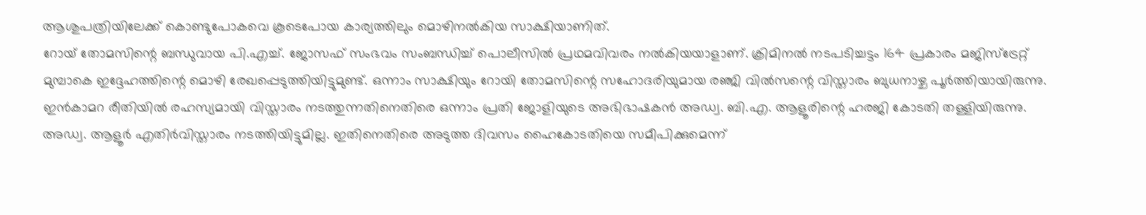ആശുപത്രിയിലേക്ക് കൊണ്ടുപോകവെ കൂടെപോയ കാര്യത്തിലും മൊഴിനൽകിയ സാക്ഷിയാണിത്.
റോയ് തോമസിന്റെ ബന്ധുവായ പി.എച്ച്. ജോസഫ് സംഭവം സംബന്ധിച്ച് പൊലീസിൽ പ്രഥമവിവരം നൽകിയയാളാണ്. ക്രിമിനൽ നടപടിച്ചട്ടം 164 പ്രകാരം മജിസ്ട്രേറ്റ് മുമ്പാകെ ഇദ്ദേഹത്തിന്റെ മൊഴി രേഖപ്പെടുത്തിയിട്ടുമുണ്ട്. ഒന്നാം സാക്ഷിയും റോയി തോമസിന്റെ സഹോദരിയുമായ രഞ്ജി വിൽസന്റെ വിസ്താരം ബുധനാഴ്ച പൂർത്തിയായിരുന്നു. ഇൻകാമറ രീതിയിൽ രഹസ്യമായി വിസ്താരം നടത്തുന്നതിനെതിരെ ഒന്നാം പ്രതി ജോളിയുടെ അഭിഭാഷകൻ അഡ്വ. ബി.എ. ആളൂരിന്റെ ഹരജി കോടതി തള്ളിയിരുന്നു. അഡ്വ. ആളൂർ എതിർവിസ്താരം നടത്തിയിട്ടുമില്ല. ഇതിനെതിരെ അടുത്ത ദിവസം ഹൈകോടതിയെ സമീപിക്കുമെന്ന്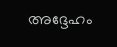അദ്ദേഹം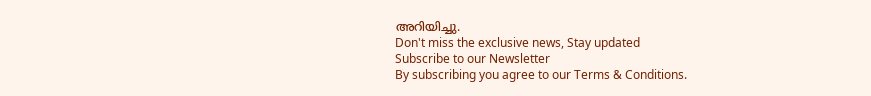അറിയിച്ചു.
Don't miss the exclusive news, Stay updated
Subscribe to our Newsletter
By subscribing you agree to our Terms & Conditions.